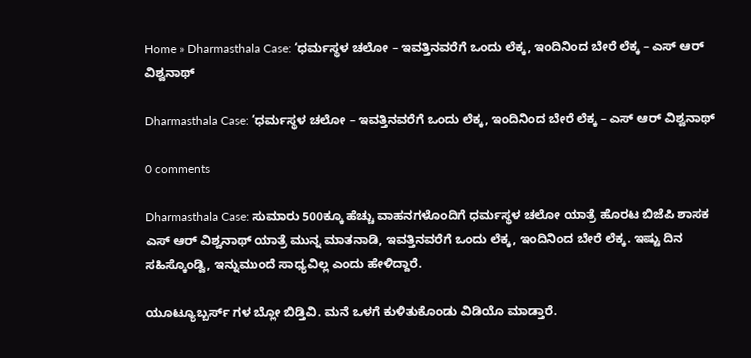Home » Dharmasthala Case: ‘ಧರ್ಮಸ್ಥಳ ಚಲೋ – ಇವತ್ತಿನವರೆಗೆ ಒಂದು ಲೆಕ್ಕ, ಇಂದಿನಿಂದ ಬೇರೆ ಲೆಕ್ಕ – ಎಸ್‌ ಆರ್‌ ವಿಶ್ವನಾಥ್

Dharmasthala Case: ‘ಧರ್ಮಸ್ಥಳ ಚಲೋ – ಇವತ್ತಿನವರೆಗೆ ಒಂದು ಲೆಕ್ಕ, ಇಂದಿನಿಂದ ಬೇರೆ ಲೆಕ್ಕ – ಎಸ್‌ ಆರ್‌ ವಿಶ್ವನಾಥ್

0 comments

Dharmasthala Case: ಸುಮಾರು 500ಕ್ಕೂ ಹೆಚ್ಚು ವಾಹನಗಳೊಂದಿಗೆ ಧರ್ಮಸ್ಥಳ ಚಲೋ ಯಾತ್ರೆ ಹೊರಟ ಬಿಜೆಪಿ ಶಾಸಕ ಎಸ್‌ ಆರ್‌ ವಿಶ್ವನಾಥ್‌ ಯಾತ್ರೆ ಮುನ್ನ ಮಾತನಾಡಿ, ಇವತ್ತಿನವರೆಗೆ ಒಂದು ಲೆಕ್ಕ, ಇಂದಿನಿಂದ ಬೇರೆ ಲೆಕ್ಕ. ಇಷ್ಟು ದಿನ ಸಹಿಸ್ಕೊಂಡ್ವಿ, ಇನ್ನುಮುಂದೆ ಸಾಧ್ಯವಿಲ್ಲ ಎಂದು ಹೇಳಿದ್ದಾರೆ.

ಯೂಟ್ಯೂಬ್ಬರ್ಸ್ ಗಳ ಬ್ಲೋ ಬಿಡ್ತಿವಿ. ಮನೆ ಒಳಗೆ ಕುಳಿತುಕೊಂಡು ವಿಡಿಯೊ ಮಾಡ್ತಾರೆ.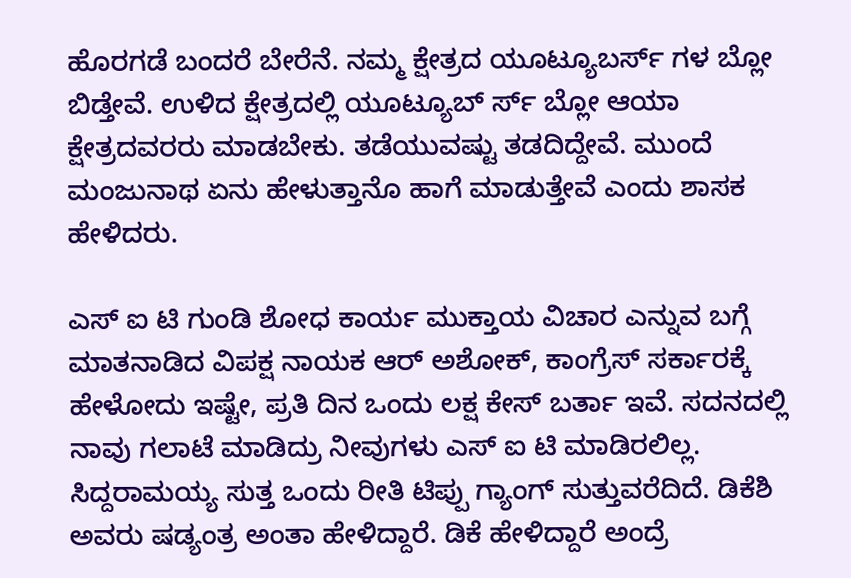ಹೊರಗಡೆ ಬಂದರೆ ಬೇರೆನೆ. ನಮ್ಮ ಕ್ಷೇತ್ರದ ಯೂಟ್ಯೂಬರ್ಸ್ ಗಳ ಬ್ಲೋ ಬಿಡ್ತೇವೆ. ಉಳಿದ ಕ್ಷೇತ್ರದಲ್ಲಿ ಯೂಟ್ಯೂಬ್ ರ್ಸ್ ಬ್ಲೋ ಆಯಾ ಕ್ಷೇತ್ರದವರರು ಮಾಡಬೇಕು. ತಡೆಯುವಷ್ಟು ತಡದಿದ್ದೇವೆ. ಮುಂದೆ ಮಂಜುನಾಥ ಏನು ಹೇಳುತ್ತಾನೊ ಹಾಗೆ ಮಾಡುತ್ತೇವೆ ಎಂದು ಶಾಸಕ ಹೇಳಿದರು.

ಎಸ್ ಐ ಟಿ ಗುಂಡಿ ಶೋಧ ಕಾರ್ಯ ಮುಕ್ತಾಯ ವಿಚಾರ ಎನ್ನುವ ಬಗ್ಗೆ ಮಾತನಾಡಿದ ವಿಪಕ್ಷ ನಾಯಕ ಆರ್ ಅಶೋಕ್‌, ಕಾಂಗ್ರೆಸ್ ಸರ್ಕಾರಕ್ಕೆ ಹೇಳೋದು ಇಷ್ಟೇ, ಪ್ರತಿ ದಿನ ಒಂದು ಲಕ್ಷ ಕೇಸ್ ಬರ್ತಾ ಇವೆ. ಸದನದಲ್ಲಿ ನಾವು ಗಲಾಟೆ ಮಾಡಿದ್ರು ನೀವುಗಳು ಎಸ್ ಐ ಟಿ ಮಾಡಿರಲಿಲ್ಲ. ಸಿದ್ದರಾಮಯ್ಯ ಸುತ್ತ ಒಂದು ರೀತಿ ಟಿಪ್ಪು ಗ್ಯಾಂಗ್ ಸುತ್ತುವರೆದಿದೆ. ಡಿಕೆಶಿ ಅವರು ಷಡ್ಯಂತ್ರ ಅಂತಾ ಹೇಳಿದ್ದಾರೆ. ಡಿಕೆ ಹೇಳಿದ್ದಾರೆ ಅಂದ್ರೆ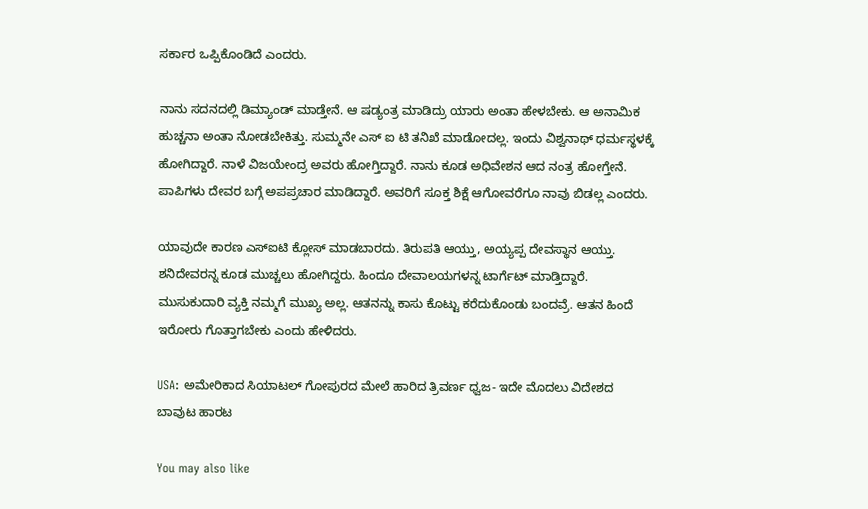ಸರ್ಕಾರ ಒಪ್ಪಿಕೊಂಡಿದೆ ಎಂದರು.

ನಾನು ಸದನದಲ್ಲಿ ಡಿಮ್ಯಾಂಡ್ ಮಾಡ್ತೇನೆ. ಆ ಷಡ್ಯಂತ್ರ ಮಾಡಿದ್ರು ಯಾರು ಅಂತಾ ಹೇಳಬೇಕು. ಆ ಅನಾಮಿಕ ಹುಚ್ಚನಾ ಅಂತಾ ನೋಡಬೇಕಿತ್ತು. ಸುಮ್ಮನೇ ಎಸ್ ಐ ಟಿ ತನಿಖೆ ಮಾಡೋದಲ್ಲ. ಇಂದು ವಿಶ್ವನಾಥ್ ಧರ್ಮಸ್ಥಳಕ್ಕೆ ಹೋಗಿದ್ದಾರೆ. ನಾಳೆ ವಿಜಯೇಂದ್ರ ಅವರು ಹೋಗ್ತಿದ್ದಾರೆ. ನಾನು ಕೂಡ ಅಧಿವೇಶನ ಆದ ನಂತ್ರ ಹೋಗ್ತೇನೆ. ಪಾಪಿಗಳು ದೇವರ ಬಗ್ಗೆ ಅಪಪ್ರಚಾರ ಮಾಡಿದ್ದಾರೆ. ಅವರಿಗೆ ಸೂಕ್ತ ಶಿಕ್ಷೆ ಆಗೋವರೆಗೂ ನಾವು ಬಿಡಲ್ಲ ಎಂದರು.

ಯಾವುದೇ ಕಾರಣ ಎಸ್ಐಟಿ ಕ್ಲೋಸ್ ಮಾಡಬಾರದು. ತಿರುಪತಿ ಆಯ್ತು, ಅಯ್ಯಪ್ಪ ದೇವಸ್ಥಾನ ಆಯ್ತು. ಶನಿದೇವರನ್ನ ಕೂಡ ಮುಚ್ಚಲು ಹೋಗಿದ್ದರು. ಹಿಂದೂ ದೇವಾಲಯಗಳನ್ನ ಟಾರ್ಗೆಟ್ ಮಾಡ್ತಿದ್ದಾರೆ. ಮುಸುಕುದಾರಿ ವ್ಯಕ್ತಿ ನಮ್ಮಗೆ ಮುಖ್ಯ ಅಲ್ಲ. ಆತನನ್ನು ಕಾಸು ಕೊಟ್ಟು ಕರೆದುಕೊಂಡು ಬಂದವ್ರೆ. ಆತನ ಹಿಂದೆ ಇರೋರು ಗೊತ್ತಾಗಬೇಕು ಎಂದು ಹೇಳಿದರು.

USA: ಅಮೇರಿಕಾದ ಸಿಯಾಟಲ್ ಗೋಪುರದ ಮೇಲೆ ಹಾರಿದ ತ್ರಿವರ್ಣ ಧ್ವಜ- ಇದೇ ಮೊದಲು ವಿದೇಶದ ಬಾವುಟ ಹಾರಟ

You may also like